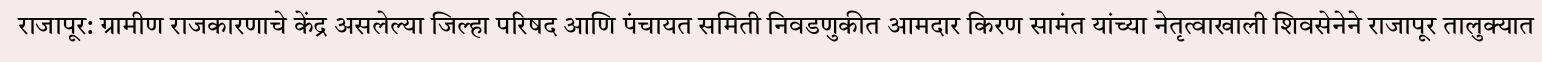राजापूर: ग्रामीण राजकारणाचे केंद्र असलेल्या जिल्हा परिषद आणि पंचायत समिती निवडणुकीत आमदार किरण सामंत यांच्या नेतृत्वाखाली शिवसेनेने राजापूर तालुक्यात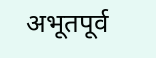अभूतपूर्व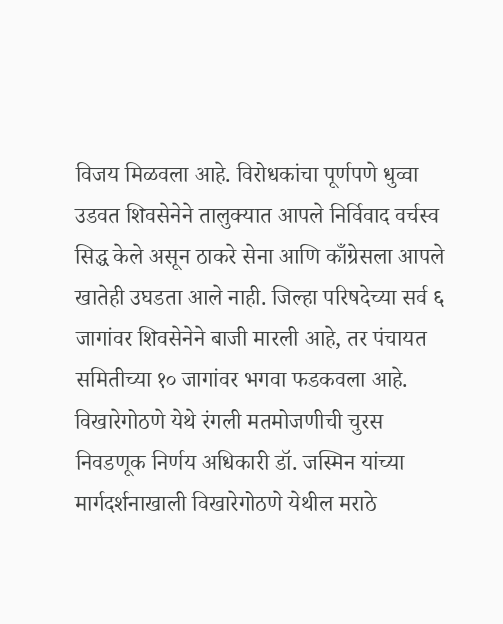विजय मिळवला आहे. विरोधकांचा पूर्णपणे धुव्वा उडवत शिवसेनेने तालुक्यात आपले निर्विवाद वर्चस्व सिद्ध केले असून ठाकरे सेना आणि काँग्रेसला आपले खातेही उघडता आले नाही. जिल्हा परिषदेच्या सर्व ६ जागांवर शिवसेनेने बाजी मारली आहे, तर पंचायत समितीच्या १० जागांवर भगवा फडकवला आहे.
विखारेगोठणे येथे रंगली मतमोजणीची चुरस
निवडणूक निर्णय अधिकारी डॉ. जस्मिन यांच्या मार्गदर्शनाखाली विखारेगोठणे येथील मराठे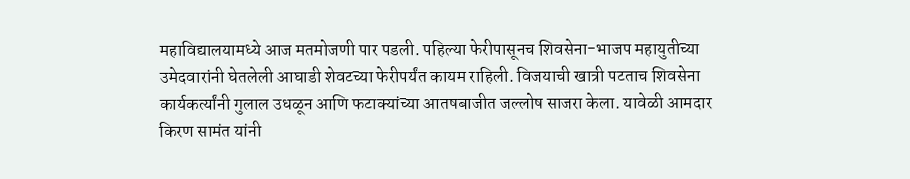महाविद्यालयामध्ये आज मतमोजणी पार पडली. पहिल्या फेरीपासूनच शिवसेना-भाजप महायुतीच्या उमेदवारांनी घेतलेली आघाडी शेवटच्या फेरीपर्यंत कायम राहिली. विजयाची खात्री पटताच शिवसेना कार्यकर्त्यांनी गुलाल उधळून आणि फटाक्यांच्या आतषबाजीत जल्लोष साजरा केला. यावेळी आमदार किरण सामंत यांनी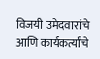विजयी उमेदवारांचे आणि कार्यकर्त्यांचे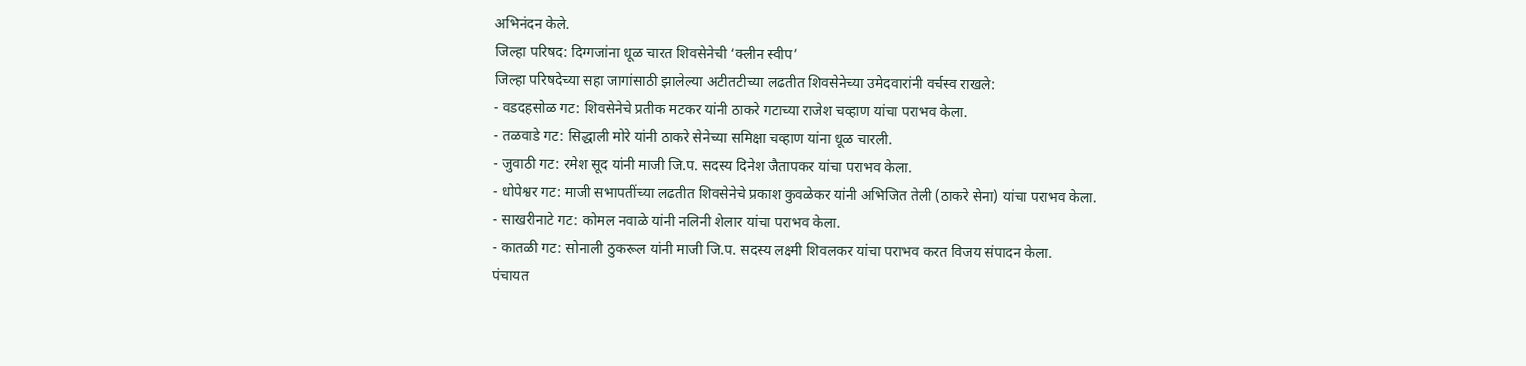अभिनंदन केले.
जिल्हा परिषद: दिग्गजांना धूळ चारत शिवसेनेची ‘क्लीन स्वीप’
जिल्हा परिषदेच्या सहा जागांसाठी झालेल्या अटीतटीच्या लढतीत शिवसेनेच्या उमेदवारांनी वर्चस्व राखले:
- वडदहसोळ गट: शिवसेनेचे प्रतीक मटकर यांनी ठाकरे गटाच्या राजेश चव्हाण यांचा पराभव केला.
- तळवाडे गट: सिद्धाली मोरे यांनी ठाकरे सेनेच्या समिक्षा चव्हाण यांना धूळ चारली.
- जुवाठी गट: रमेश सूद यांनी माजी जि.प. सदस्य दिनेश जैतापकर यांचा पराभव केला.
- धोपेश्वर गट: माजी सभापतींच्या लढतीत शिवसेनेचे प्रकाश कुवळेकर यांनी अभिजित तेली (ठाकरे सेना) यांचा पराभव केला.
- साखरीनाटे गट: कोमल नवाळे यांनी नलिनी शेलार यांचा पराभव केला.
- कातळी गट: सोनाली ठुकरूल यांनी माजी जि.प. सदस्य लक्ष्मी शिवलकर यांचा पराभव करत विजय संपादन केला.
पंचायत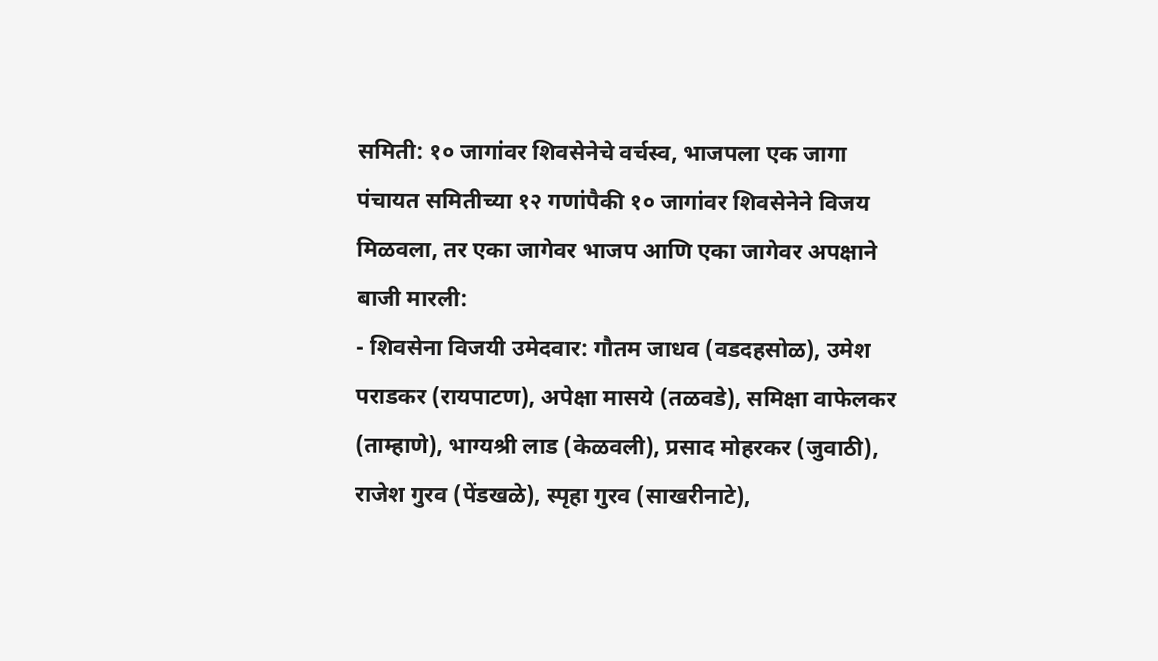समिती: १० जागांवर शिवसेनेचे वर्चस्व, भाजपला एक जागा
पंचायत समितीच्या १२ गणांपैकी १० जागांवर शिवसेनेने विजय मिळवला, तर एका जागेवर भाजप आणि एका जागेवर अपक्षाने बाजी मारली:
- शिवसेना विजयी उमेदवार: गौतम जाधव (वडदहसोळ), उमेश पराडकर (रायपाटण), अपेक्षा मासये (तळवडे), समिक्षा वाफेलकर (ताम्हाणे), भाग्यश्री लाड (केळवली), प्रसाद मोहरकर (जुवाठी), राजेश गुरव (पेंडखळे), स्पृहा गुरव (साखरीनाटे),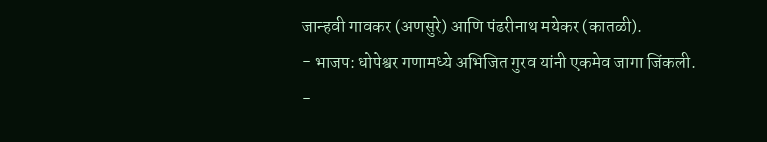जान्हवी गावकर (अणसुरे) आणि पंढरीनाथ मयेकर (कातळी).
- भाजप: धोपेश्वर गणामध्ये अभिजित गुरव यांनी एकमेव जागा जिंकली.
-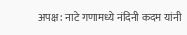अपक्ष: नाटे गणामध्ये नंदिनी कदम यांनी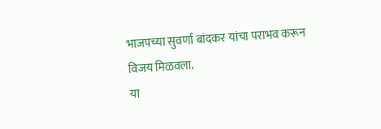भाजपच्या सुवर्णा बांदकर यांचा पराभव करून विजय मिळवला.
या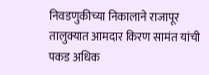निवडणुकीच्या निकालाने राजापूर तालुक्यात आमदार किरण सामंत यांची पकड अधिक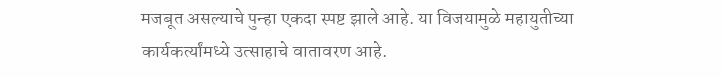मजबूत असल्याचे पुन्हा एकदा स्पष्ट झाले आहे. या विजयामुळे महायुतीच्या कार्यकर्त्यांमध्ये उत्साहाचे वातावरण आहे.